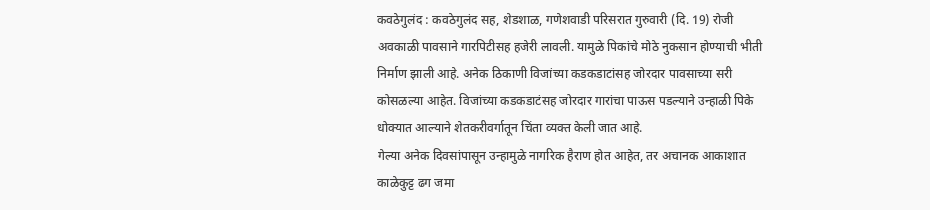कवठेगुलंद : कवठेगुलंद सह, शेडशाळ, गणेशवाडी परिसरात गुरुवारी (दि. 19) रोजी अवकाळी पावसाने गारपिटीसह हजेरी लावली. यामुळे पिकांचे मोठे नुकसान होण्याची भीती निर्माण झाली आहे. अनेक ठिकाणी विजांच्या कडकडाटांसह जोरदार पावसाच्या सरी कोसळल्या आहेत. विजांच्या कडकडाटंसह जोरदार गारांचा पाऊस पडल्याने उन्हाळी पिके धोक्यात आल्याने शेतकरीवर्गातून चिंता व्यक्त केली जात आहे.
गेल्या अनेक दिवसांपासून उन्हामुळे नागरिक हैराण होत आहेत, तर अचानक आकाशात काळेकुट्ट ढग जमा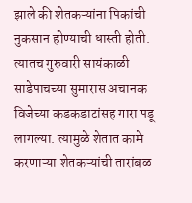झाले की शेतकऱ्यांना पिकांची नुकसान होण्याची धास्ती होती. त्यातच गुरुवारी सायंकाळी साडेपाचच्या सुमारास अचानक विजेच्या कडकडाटांसह गारा पडू लागल्या. त्यामुळे शेतात कामे करणाऱ्या शेतकऱ्यांची तारांबळ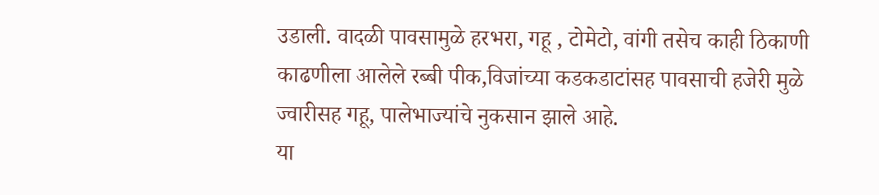उडाली. वादळी पावसामुळे हरभरा, गहू , टोमेटो, वांगी तसेच काही ठिकाणी काढणीला आलेले रब्बी पीक,विजांच्या कडकडाटांसह पावसाची हजेरी मुळे
ज्वारीसह गहू, पालेभाज्यांचे नुकसान झाले आहे.
या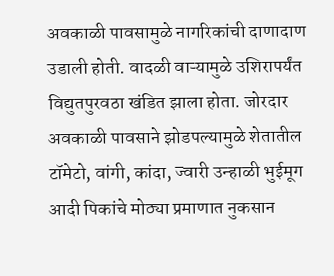अवकाळी पावसामुळे नागरिकांची दाणादाण उडाली होती. वादळी वाऱ्यामुळे उशिरापर्यंत विद्युतपुरवठा खंडित झाला होता. जोरदार अवकाळी पावसाने झोडपल्यामुळे शेतातील टॉमेटो, वांगी, कांदा, ज्वारी उन्हाळी भुईमूग आदी पिकांचे मोठ्या प्रमाणात नुकसान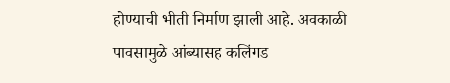होण्याची भीती निर्माण झाली आहे. अवकाळी पावसामुळे आंब्यासह कलिंगड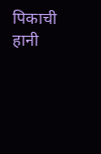पिकाची हानी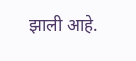झाली आहे.